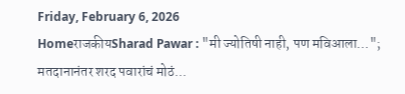Friday, February 6, 2026
HomeराजकीयSharad Pawar : "मी ज्योतिषी नाही, पण मविआला…"; मतदानानंतर शरद पवारांचं मोठं...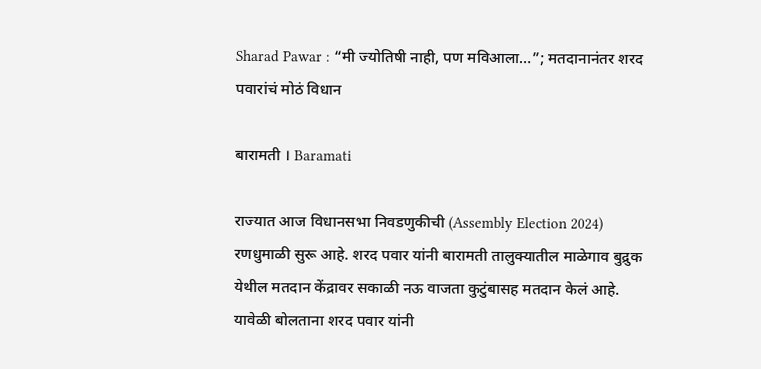Sharad Pawar : “मी ज्योतिषी नाही, पण मविआला…”; मतदानानंतर शरद पवारांचं मोठं विधान

बारामती । Baramati

राज्यात आज विधानसभा निवडणुकीची (Assembly Election 2024) रणधुमाळी सुरू आहे. शरद पवार यांनी बारामती तालुक्यातील माळेगाव बुद्रुक येथील मतदान केंद्रावर सकाळी नऊ वाजता कुटुंबासह मतदान केलं आहे. यावेळी बोलताना शरद पवार यांनी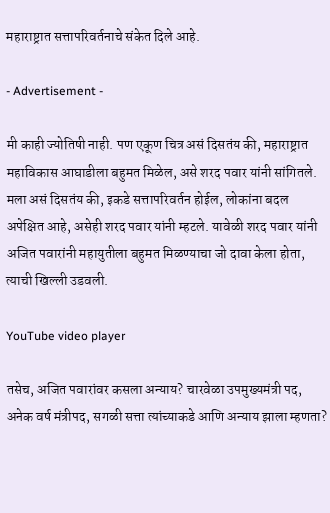महाराष्ट्रात सत्तापरिवर्तनाचे संकेत दिले आहे.

- Advertisement -

मी काही ज्योतिषी नाही. पण एकूण चित्र असं दिसतंय की, महाराष्ट्रात महाविकास आघाडीला बहुमत मिळेल, असे शरद पवार यांनी सांगितले. मला असं दिसतंय की, इकडे सत्तापरिवर्तन होईल, लोकांना बदल अपेक्षित आहे, असेही शरद पवार यांनी म्हटले. यावेळी शरद पवार यांनी अजित पवारांनी महायुतीला बहुमत मिळण्याचा जो दावा केला होता, त्याची खिल्ली उडवली.

YouTube video player

तसेच, अजित पवारांवर कसला अन्याय? चारवेळा उपमुख्यमंत्री पद, अनेक वर्ष मंत्रीपद, सगळी सत्ता त्यांच्याकडे आणि अन्याय झाला म्हणता?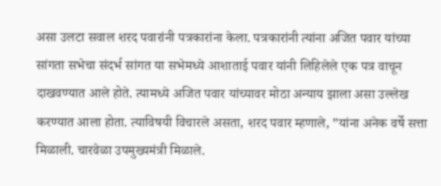असा उलटा सवाल शरद पवारांनी पत्रकारांना केला. पत्रकारांनी त्यांना अजित पवार यांच्या सांगता सभेचा संदर्भ सांगत या सभेमध्ये आशाताई पवार यांनी लिहिलेले एक पत्र वाचून दाखवण्यात आले होते. त्यामध्ये अजित पवार यांच्यावर मोठा अन्याय झाला असा उल्लेख करण्यात आला होता. त्याविषयी विचारले असता, शरद पवार म्हणाले, ”यांना अनेक वर्षे सत्ता मिळाली. चारवेळा उपमुख्यमंत्री मिळाले.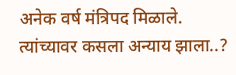अनेक वर्ष मंत्रिपद मिळाले. त्यांच्यावर कसला अन्याय झाला..?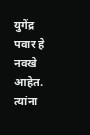युगेंद्र पवार हे नवखे आहेत. त्यांना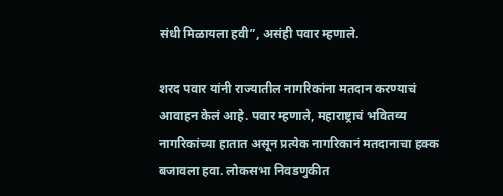संधी मिळायला हवी”, असंही पवार म्हणाले.

शरद पवार यांनी राज्यातील नागरिकांना मतदान करण्याचं आवाहन केलं आहे. पवार म्हणाले, महाराष्ट्राचं भवितव्य नागरिकांच्या हातात असून प्रत्येक नागरिकानं मतदानाचा हक्क बजावला हवा. लोकसभा निवडणुकीत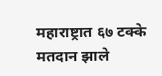महाराष्ट्रात ६७ टक्के मतदान झाले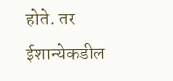होते. तर ईशान्येकडील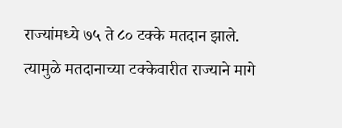राज्यांमध्ये ७५ ते ८० टक्के मतदान झाले. त्यामुळे मतदानाच्या टक्केवारीत राज्याने मागे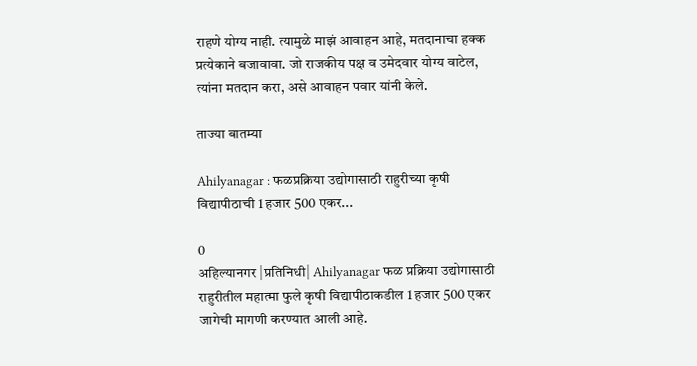राहणे योग्य नाही. त्यामुळे माझं आवाहन आहे, मतदानाचा हक्क प्रत्येकाने बजावावा. जो राजकीय पक्ष व उमेदवार योग्य वाटेल, त्यांना मतदान करा, असे आवाहन पवार यांनी केले.

ताज्या बातम्या

Ahilyanagar : फळप्रक्रिया उद्योगासाठी राहुरीच्या कृषी विद्यापीठाची 1 हजार 500 एकर...

0
अहिल्यानगर |प्रतिनिधी| Ahilyanagar फळ प्रक्रिया उद्योगासाठी राहुरीतील महात्मा फुले कृषी विद्यापीठाकडील 1 हजार 500 एकर जागेची मागणी करण्यात आली आहे.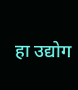हा उद्योग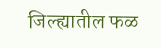जिल्ह्यातील फळ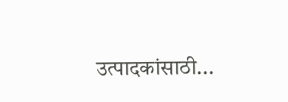उत्पादकांसाठी...